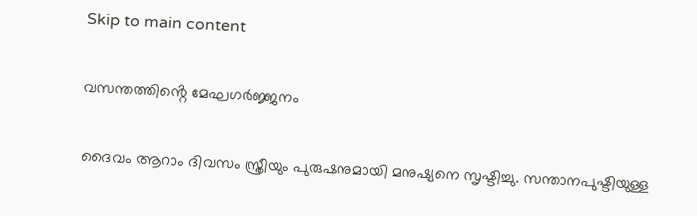Skip to main content

വസന്തത്തിൻ്റെ മേഘഗർജ്ജനം

ദൈവം ആറാം ദിവസം സ്ത്രീയും പുരുഷനുമായി മനുഷ്യനെ സൃഷ്ടിച്ചു. സന്താനപുഷ്ടിയുള്ള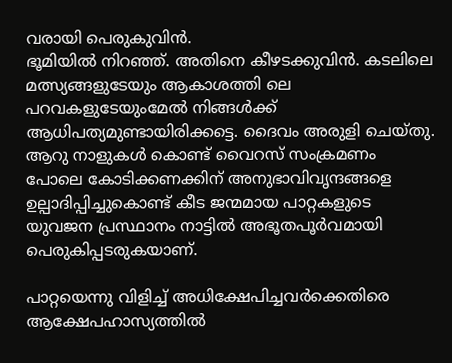വരായി പെരുകുവിൻ.
ഭൂമിയിൽ നിറഞ്ഞ്. അതിനെ കീഴടക്കുവിൻ. കടലിലെ മത്സ്യങ്ങളുടേയും ആകാശത്തി ലെ പറവകളുടേയുംമേൽ നിങ്ങൾക്ക് ആധിപത്യമുണ്ടായിരിക്കട്ടെ. ദൈവം അരുളി ചെയ്തു. ആറു നാളുകൾ കൊണ്ട് വൈറസ് സംക്രമണം പോലെ കോടിക്കണക്കിന് അനുഭാവിവൃന്ദങ്ങളെ ഉല്പാദിപ്പിച്ചുകൊണ്ട് കീട ജന്മമായ പാറ്റകളുടെ യുവജന പ്രസ്ഥാനം നാട്ടിൽ അഭൂതപൂർവമായി പെരുകിപ്പടരുകയാണ്.

പാറ്റയെന്നു വിളിച്ച് അധിക്ഷേപിച്ചവർക്കെതിരെ ആക്ഷേപഹാസ്യത്തിൽ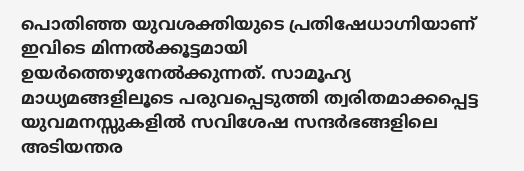പൊതിഞ്ഞ യുവശക്തിയുടെ പ്രതിഷേധാഗ്നിയാണ് ഇവിടെ മിന്നൽക്കൂട്ടമായി ഉയർത്തെഴുനേൽക്കുന്നത്. സാമൂഹ്യ മാധ്യമങ്ങളിലൂടെ പരുവപ്പെടുത്തി ത്വരിതമാക്കപ്പെട്ട യുവമനസ്സുകളിൽ സവിശേഷ സന്ദർഭങ്ങളിലെ അടിയന്തര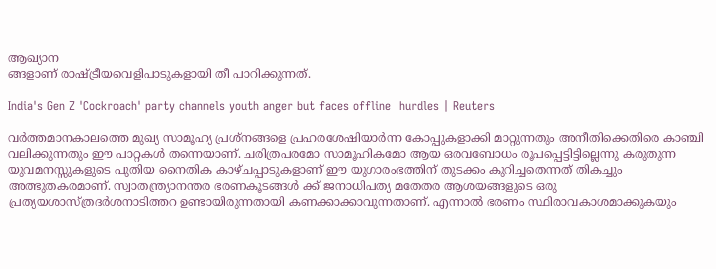ആഖ്യാന
ങ്ങളാണ് രാഷ്ട്രീയവെളിപാടുകളായി തീ പാറിക്കുന്നത്.

India's Gen Z 'Cockroach' party channels youth anger but faces offline  hurdles | Reuters

വർത്തമാനകാലത്തെ മുഖ്യ സാമൂഹ്യ പ്രശ്നങ്ങളെ പ്രഹരശേഷിയാർന്ന കോപ്പുകളാക്കി മാറ്റുന്നതും അനീതിക്കെതിരെ കാഞ്ചി വലിക്കുന്നതും ഈ പാറ്റകൾ തന്നെയാണ്. ചരിത്രപരമോ സാമൂഹികമോ ആയ ഒരവബോധം രൂപപ്പെട്ടിട്ടില്ലെന്നു കരുതുന്ന യുവമനസ്സുകളുടെ പുതിയ നൈതിക കാഴ്ചപ്പാടുകളാണ് ഈ യുഗാരംഭത്തിന് തുടക്കം കുറിച്ചതെന്നത് തികച്ചും അത്ഭുതകരമാണ്. സ്വാതന്ത്ര്യാനന്തര ഭരണകൂടങ്ങൾ ക്ക് ജനാധിപത്യ മതേതര ആശയങ്ങളുടെ ഒരു പ്രത്യയശാസ്ത്രദർശനാടിത്തറ ഉണ്ടായിരുന്നതായി കണക്കാക്കാവുന്നതാണ്. എന്നാൽ ഭരണം സ്ഥിരാവകാശമാക്കുകയും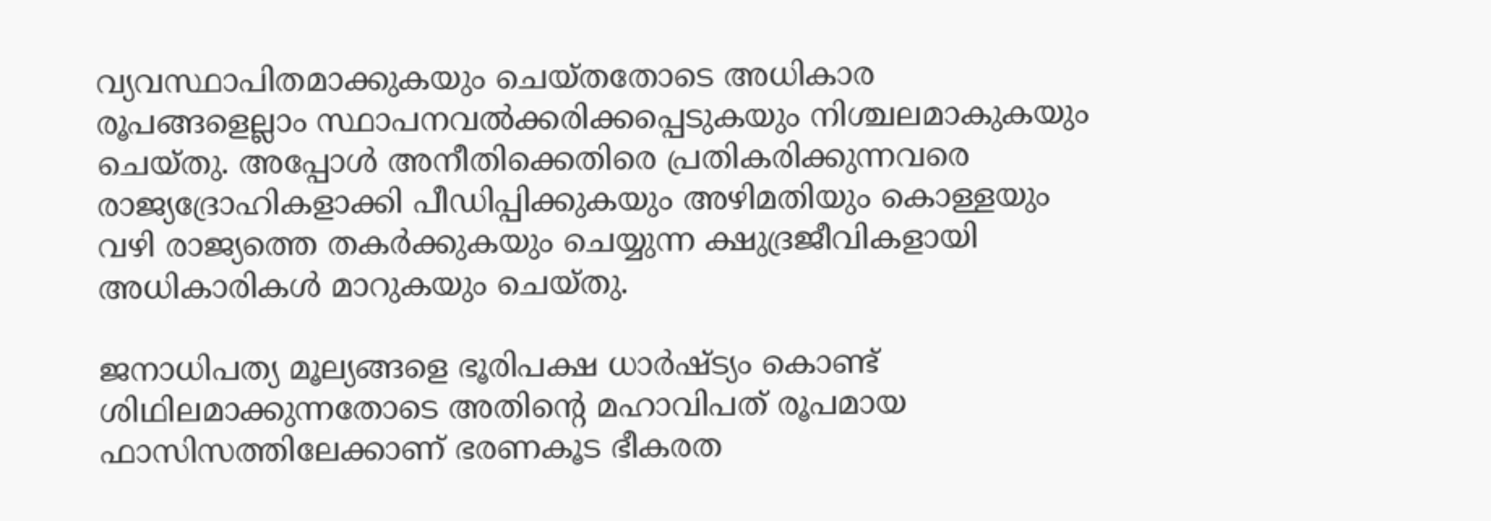വ്യവസ്ഥാപിതമാക്കുകയും ചെയ്തതോടെ അധികാര രൂപങ്ങളെല്ലാം സ്ഥാപനവൽക്കരിക്കപ്പെടുകയും നിശ്ചലമാകുകയും ചെയ്തു. അപ്പോൾ അനീതിക്കെതിരെ പ്രതികരിക്കുന്നവരെ രാജ്യദ്രോഹികളാക്കി പീഡിപ്പിക്കുകയും അഴിമതിയും കൊള്ളയും വഴി രാജ്യത്തെ തകർക്കുകയും ചെയ്യുന്ന ക്ഷുദ്രജീവികളായി അധികാരികൾ മാറുകയും ചെയ്തു.

ജനാധിപത്യ മൂല്യങ്ങളെ ഭൂരിപക്ഷ ധാർഷ്ട്യം കൊണ്ട് ശിഥിലമാക്കുന്നതോടെ അതിൻ്റെ മഹാവിപത് രൂപമായ ഫാസിസത്തിലേക്കാണ് ഭരണകൂട ഭീകരത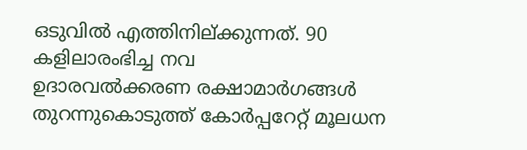ഒടുവിൽ എത്തിനില്ക്കുന്നത്. 90 കളിലാരംഭിച്ച നവ
ഉദാരവൽക്കരണ രക്ഷാമാർഗങ്ങൾ തുറന്നുകൊടുത്ത് കോർപ്പറേറ്റ് മൂലധന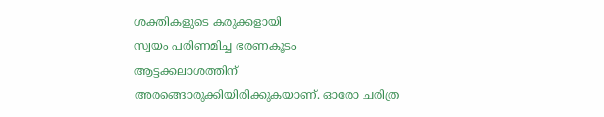ശക്തികളുടെ കരുക്കളായി
സ്വയം പരിണമിച്ച ഭരണകൂടം ആട്ടക്കലാശത്തിന് അരങ്ങൊരുക്കിയിരിക്കുകയാണ്. ഓരോ ചരിത്ര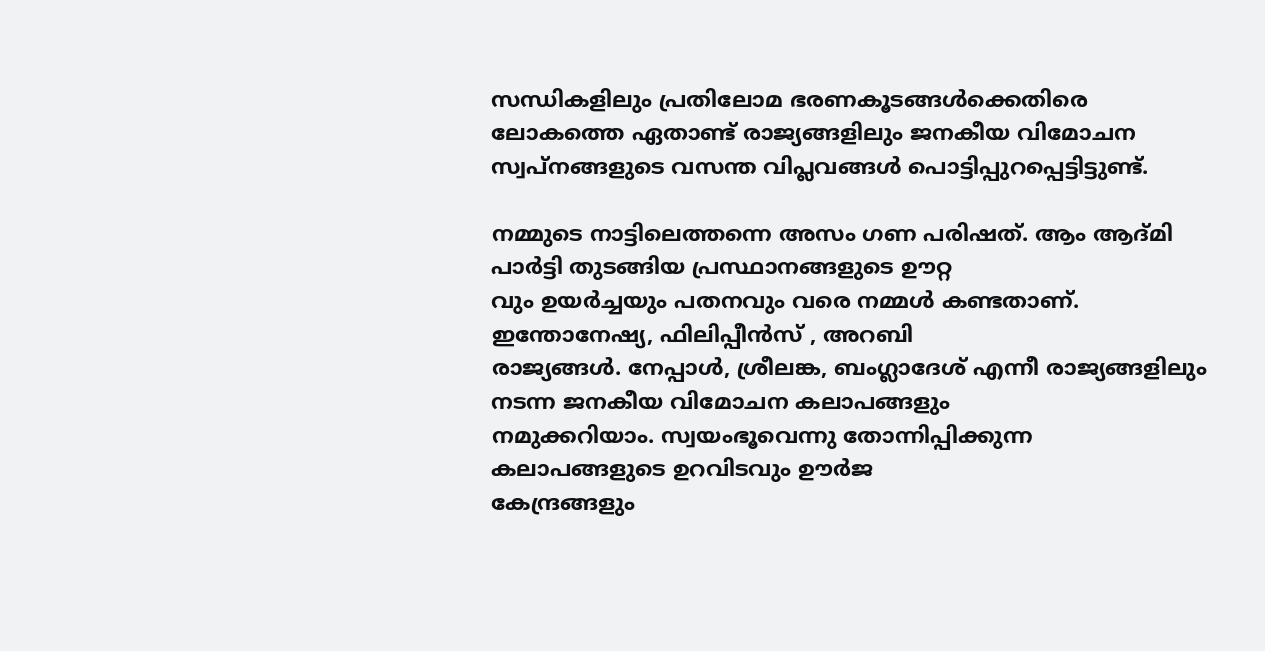സന്ധികളിലും പ്രതിലോമ ഭരണകൂടങ്ങൾക്കെതിരെ ലോകത്തെ ഏതാണ്ട് രാജ്യങ്ങളിലും ജനകീയ വിമോചന സ്വപ്നങ്ങളുടെ വസന്ത വിപ്ലവങ്ങൾ പൊട്ടിപ്പുറപ്പെട്ടിട്ടുണ്ട്.

നമ്മുടെ നാട്ടിലെത്തന്നെ അസം ഗണ പരിഷത്. ആം ആദ്മി പാർട്ടി തുടങ്ങിയ പ്രസ്ഥാനങ്ങളുടെ ഊറ്റ
വും ഉയർച്ചയും പതനവും വരെ നമ്മൾ കണ്ടതാണ്. ഇന്തോനേഷ്യ, ഫിലിപ്പീൻസ് , അറബി
രാജ്യങ്ങൾ. നേപ്പാൾ, ശ്രീലങ്ക, ബംഗ്ലാദേശ് എന്നീ രാജ്യങ്ങളിലും നടന്ന ജനകീയ വിമോചന കലാപങ്ങളും
നമുക്കറിയാം. സ്വയംഭൂവെന്നു തോന്നിപ്പിക്കുന്ന കലാപങ്ങളുടെ ഉറവിടവും ഊർജ
കേന്ദ്രങ്ങളും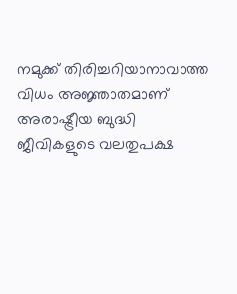നമുക്ക് തിരിച്ചറിയാനാവാത്ത വിധം അജ്ഞാതമാണ് അരാഷ്ട്രീയ ബുദ്ധി
ജീവികളുടെ വലതുപക്ഷ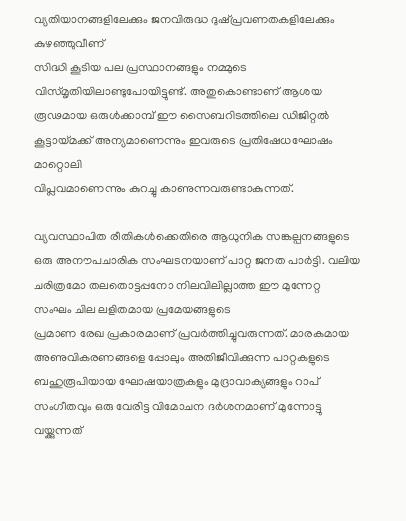വ്യതിയാനങ്ങളിലേക്കും ജനവിരുദ്ധ ദുഷ്പ്രവണതകളിലേക്കും കുഴഞ്ഞുവീണ്
സിദ്ധി കൂടിയ പല പ്രസ്ഥാനങ്ങളും നമ്മുടെ വിസ്മൃതിയിലാണ്ടുപോയിട്ടുണ്ട്. അതുകൊണ്ടാണ് ആശയ രൂഢമായ ഒരുൾക്കാമ്പ് ഈ സൈബറിടത്തിലെ ഡിജിറ്റൽ കൂട്ടായ്മക്ക് അന്യമാണെന്നും ഇവരുടെ പ്രതിഷേധഘോഷം മാറ്റൊലി
വിപ്ലവമാണെന്നും കുറച്ചു കാണുന്നവരുണ്ടാകുന്നത്.

വ്യവസ്ഥാപിത രീതികൾക്കെതിരെ ആധുനിക സങ്കല്പനങ്ങളുടെ ഒരു അനൗപചാരിക സംഘടനയാണ് പാറ്റ ജനത പാർട്ടി. വലിയ ചരിത്രമോ തലതൊട്ടപ്പനോ നിലവിലില്ലാത്ത ഈ മുന്നേറ്റ സംഘം ചില ലളിതമായ പ്രമേയങ്ങളുടെ
പ്രമാണ രേഖ പ്രകാരമാണ് പ്രവർത്തിച്ചുവരുന്നത്. മാരകമായ അണുവികരണങ്ങളെ പ്പോലും അതിജീവിക്കുന്ന പാറ്റകളുടെ ബഹുരൂപിയായ ഘോഷയാത്രകളും മുദ്രാവാക്യങ്ങളും റാപ് സംഗീതവും ഒരു വേരിട്ട വിമോചന ദർശനമാണ് മുന്നോട്ടു വയ്ക്കുന്നത്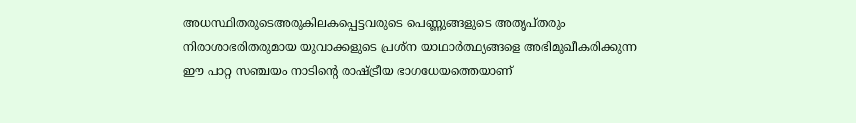അധസ്ഥിതരുടെഅരുകിലകപ്പെട്ടവരുടെ പെണ്ണുങ്ങളുടെ അതൃപ്തരും നിരാശാഭരിതരുമായ യുവാക്കളുടെ പ്രശ്ന യാഥാർത്ഥ്യങ്ങളെ അഭിമുഖീകരിക്കുന്ന ഈ പാറ്റ സഞ്ചയം നാടിൻ്റെ രാഷ്ട്രീയ ഭാഗധേയത്തെയാണ്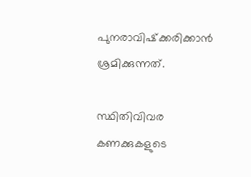പുനരാവിഷ്‌ക്കരിക്കാൻ ശ്രമിക്കുന്നത്.

സ്ഥിതിവിവര കണക്കുകളുടെ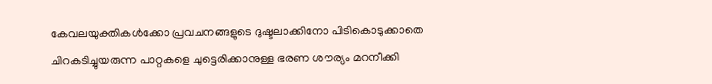കേവലയുക്തികൾക്കോ പ്രവചനങ്ങളുടെ ദുഷ്ടലാക്കിനോ പിടികൊടുക്കാതെ ചിറകടിച്ചുയരുന്ന പാറ്റകളെ ചുട്ടെരിക്കാനുള്ള ഭരണ ശൗര്യം മറനീക്കി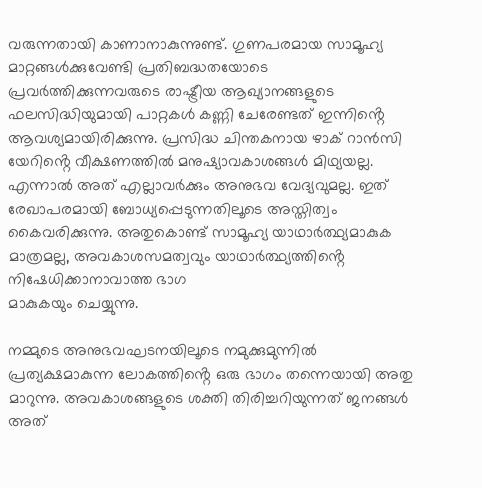വരുന്നതായി കാണാനാകുന്നുണ്ട്. ഗുണപരമായ സാമൂഹ്യ മാറ്റങ്ങൾക്കുവേണ്ടി പ്രതിബദ്ധതയോടെ പ്രവർത്തിക്കുന്നവരുടെ രാഷ്ട്രീയ ആഖ്യാനങ്ങളുടെ ഫലസിദ്ധിയുമായി പാറ്റകൾ കണ്ണി ചേരേണ്ടത് ഇന്നിൻ്റെ ആവശ്യമായിരിക്കുന്നു. പ്രസിദ്ധ ചിന്തകനായ ഴാക് റാൻസി യേറിൻ്റെ വീക്ഷണത്തിൽ മനുഷ്യാവകാശങ്ങൾ മിഥ്യയല്ല. എന്നാൽ അത് എല്ലാവർക്കും അനുഭവ വേദ്യവുമല്ല. ഇത് രേഖാപരമായി ബോധ്യപ്പെടുന്നതിലൂടെ അസ്തിത്വം കൈവരിക്കുന്നു. അതുകൊണ്ട് സാമൂഹ്യ യാഥാർത്ഥ്യമാകുക മാത്രമല്ല, അവകാശസമത്വവും യാഥാർത്ഥ്യത്തിൻ്റെ നിഷേധിക്കാനാവാത്ത ഭാഗ
മാകുകയും ചെയ്യുന്നു.

നമ്മുടെ അനുഭവഘടനയിലൂടെ നമുക്കുമുന്നിൽ പ്രത്യക്ഷമാകുന്ന ലോകത്തിൻ്റെ ഒരു ഭാഗം തന്നെയായി അതു മാറുന്നു. അവകാശങ്ങളുടെ ശക്തി തിരിച്ചറിയുന്നത് ജനങ്ങൾ അത്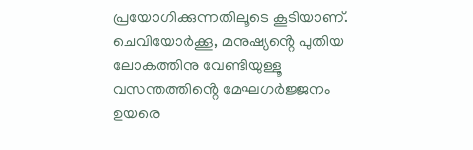പ്രയോഗിക്കുന്നതിലൂടെ കൂടിയാണ്. ചെവിയോർക്കൂ, മനുഷ്യൻ്റെ പുതിയ ലോകത്തിനു വേണ്ടിയുള്ളൂ വസന്തത്തിൻ്റെ മേഘഗർജ്ജനം ഉയരെ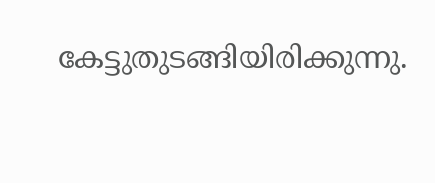കേട്ടുതുടങ്ങിയിരിക്കുന്നു.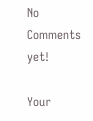No Comments yet!

Your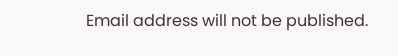Email address will not be published.